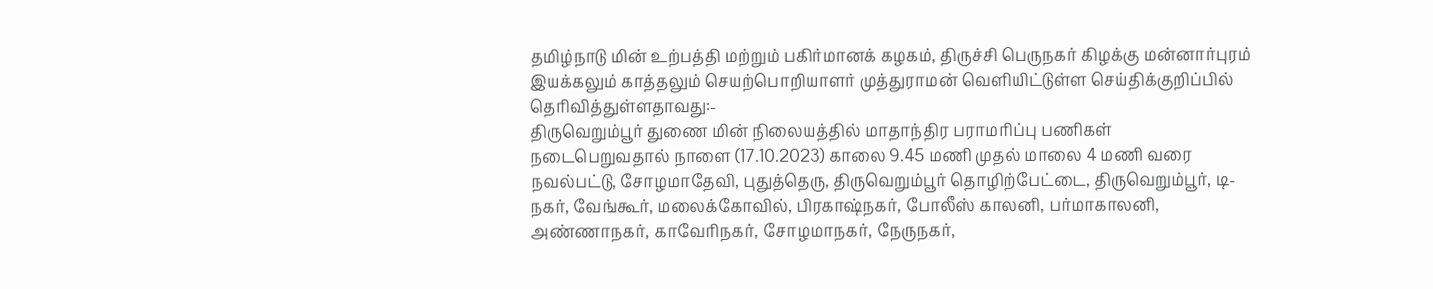தமிழ்நாடு மின் உற்பத்தி மற்றும் பகிர்மானக் கழகம், திருச்சி பெருநகர் கிழக்கு மன்னார்புரம் இயக்கலும் காத்தலும் செயற்பொறியாளர் முத்துராமன் வெளியிட்டுள்ள செய்திக்குறிப்பில் தெரிவித்துள்ளதாவது:-
திருவெறும்பூர் துணை மின் நிலையத்தில் மாதாந்திர பராமரிப்பு பணிகள் நடைபெறுவதால் நாளை (17.10.2023) காலை 9.45 மணி முதல் மாலை 4 மணி வரை நவல்பட்டு, சோழமாதேவி, புதுத்தெரு, திருவெறும்பூர் தொழிற்பேட்டை, திருவெறும்பூர், டி- நகர், வேங்கூர், மலைக்கோவில், பிரகாஷ்நகர், போலீஸ் காலனி, பர்மாகாலனி, அண்ணாநகர், காவேரிநகர், சோழமாநகர், நேருநகர்,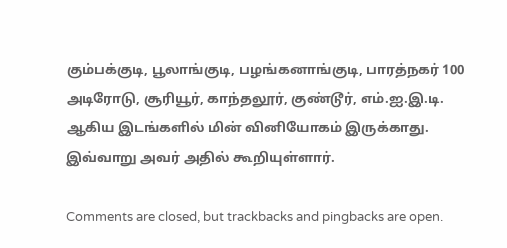கும்பக்குடி, பூலாங்குடி, பழங்கனாங்குடி, பாரத்நகர் 100 அடிரோடு, சூரியூர், காந்தலூர், குண்டூர், எம்.ஐ.இ.டி. ஆகிய இடங்களில் மின் வினியோகம் இருக்காது. இவ்வாறு அவர் அதில் கூறியுள்ளார்.

Comments are closed, but trackbacks and pingbacks are open.